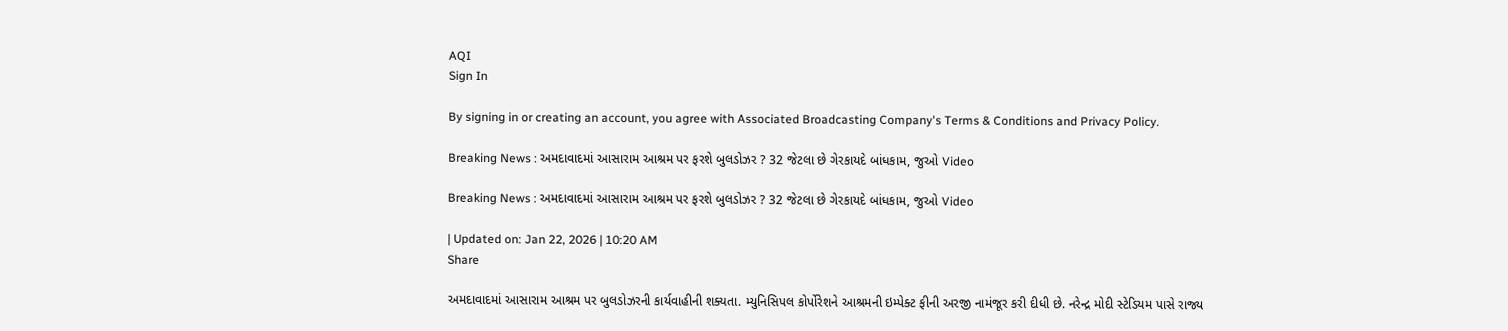AQI
Sign In

By signing in or creating an account, you agree with Associated Broadcasting Company's Terms & Conditions and Privacy Policy.

Breaking News : અમદાવાદમાં આસારામ આશ્રમ પર ફરશે બુલડોઝર ? 32 જેટલા છે ગેરકાયદે બાંધકામ, જુઓ Video

Breaking News : અમદાવાદમાં આસારામ આશ્રમ પર ફરશે બુલડોઝર ? 32 જેટલા છે ગેરકાયદે બાંધકામ, જુઓ Video

| Updated on: Jan 22, 2026 | 10:20 AM
Share

અમદાવાદમાં આસારામ આશ્રમ પર બુલડોઝરની કાર્યવાહીની શક્યતા. મ્યુનિસિપલ કોર્પોરેશને આશ્રમની ઇમ્પેક્ટ ફીની અરજી નામંજૂર કરી દીધી છે. નરેન્દ્ર મોદી સ્ટેડિયમ પાસે રાજ્ય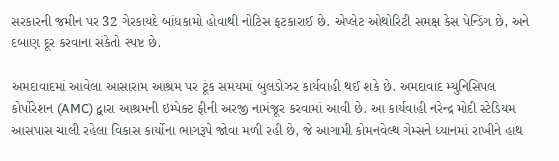સરકારની જમીન પર 32 ગેરકાયદે બાંધકામો હોવાથી નોટિસ ફટકારાઈ છે. એપ્લેટ ઓથોરિટી સમક્ષ કેસ પેન્ડિંગ છે, અને દબાણ દૂર કરવાના સંકેતો સ્પષ્ટ છે.

અમદાવાદમાં આવેલા આસારામ આશ્રમ પર ટૂંક સમયમાં બુલડોઝર કાર્યવાહી થઈ શકે છે. અમદાવાદ મ્યુનિસિપલ કોર્પોરેશન (AMC) દ્વારા આશ્રમની ઇમ્પેક્ટ ફીની અરજી નામંજૂર કરવામાં આવી છે. આ કાર્યવાહી નરેન્દ્ર મોદી સ્ટેડિયમ આસપાસ ચાલી રહેલા વિકાસ કાર્યોના ભાગરૂપે જોવા મળી રહી છે, જે આગામી કોમનવેલ્થ ગેમ્સને ધ્યાનમાં રાખીને હાથ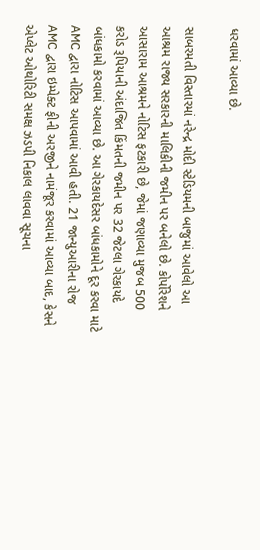ધરવામાં આવ્યા છે.

સાબરમતી વિસ્તારમાં નરેન્દ્ર મોદી સ્ટેડિયમની બાજુમાં આવેલો આ આશ્રમ રાજ્ય સરકારની માલિકીની જમીન પર બનેલો છે. કોર્પોરેશને આસારામ આશ્રમને નોટિસ ફટકારી છે, જેમાં જણાવ્યા મુજબ 500 કરોડ રૂપિયાની અંદાજિત કિંમતની જમીન પર 32 જેટલા ગેરકાયદે બાંધકામો કરવામાં આવ્યા છે. આ ગેરકાયદેસર બાંધકામોને દૂર કરવા માટે AMC દ્વારા નોટિસ આપવામાં આવી હતી. 21 જાન્યુઆરીના રોજ AMC દ્વારા ઇમ્પેક્ટ ફીની અરજીને નામંજૂર કરવામાં આવ્યા બાદ, કેસને એપ્લેટ ઓથોરિટી સમક્ષ ઝડપી નિકાલ લાવવા સૂચના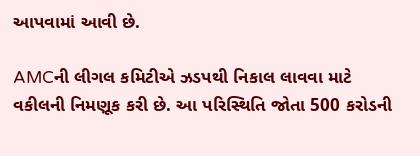આપવામાં આવી છે.

AMCની લીગલ કમિટીએ ઝડપથી નિકાલ લાવવા માટે વકીલની નિમણૂક કરી છે. આ પરિસ્થિતિ જોતા 500 કરોડની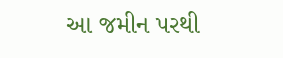આ જમીન પરથી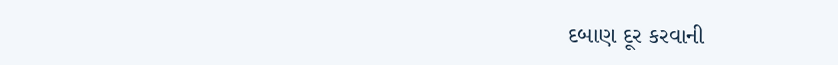દબાણ દૂર કરવાની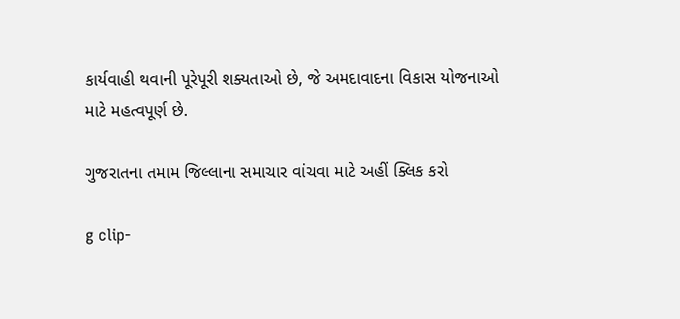કાર્યવાહી થવાની પૂરેપૂરી શક્યતાઓ છે, જે અમદાવાદના વિકાસ યોજનાઓ માટે મહત્વપૂર્ણ છે.

ગુજરાતના તમામ જિલ્લાના સમાચાર વાંચવા માટે અહીં ક્લિક કરો

g clip-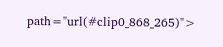path="url(#clip0_868_265)">